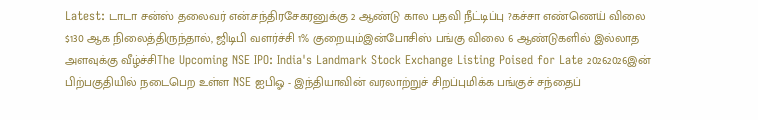Latest: டாடா சன்ஸ் தலைவர் என்.சந்திரசேகரனுக்கு 2 ஆண்டு கால பதவி நீட்டிப்பு ?கச்சா எண்ணெய் விலை $130 ஆக நிலைத்திருந்தால், ஜிடிபி வளர்ச்சி 1% குறையும்இன்போசிஸ் பங்கு விலை 6 ஆண்டுகளில் இல்லாத அளவுக்கு வீழ்ச்சிThe Upcoming NSE IPO: India's Landmark Stock Exchange Listing Poised for Late 20262026இன் பிற்பகுதியில் நடைபெற உள்ள NSE ஐபிஓ - இந்தியாவின் வரலாற்றுச் சிறப்புமிக்க பங்குச் சந்தைப்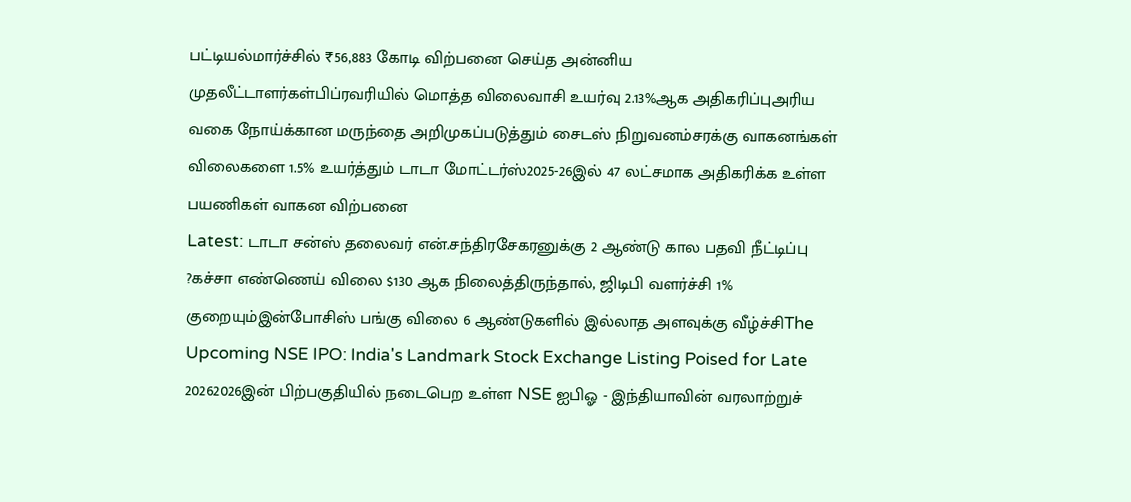பட்டியல்மார்ச்சில் ₹56,883 கோடி விற்பனை செய்த அன்னிய முதலீட்டாளர்கள்பிப்ரவரியில் மொத்த விலைவாசி உயர்வு 2.13%ஆக அதிகரிப்புஅரிய வகை நோய்க்கான மருந்தை அறிமுகப்படுத்தும் சைடஸ் நிறுவனம்சரக்கு வாகனங்கள் விலைகளை 1.5% உயர்த்தும் டாடா மோட்டர்ஸ்2025-26இல் 47 லட்சமாக அதிகரிக்க உள்ள பயணிகள் வாகன விற்பனை
Latest: டாடா சன்ஸ் தலைவர் என்.சந்திரசேகரனுக்கு 2 ஆண்டு கால பதவி நீட்டிப்பு ?கச்சா எண்ணெய் விலை $130 ஆக நிலைத்திருந்தால், ஜிடிபி வளர்ச்சி 1% குறையும்இன்போசிஸ் பங்கு விலை 6 ஆண்டுகளில் இல்லாத அளவுக்கு வீழ்ச்சிThe Upcoming NSE IPO: India's Landmark Stock Exchange Listing Poised for Late 20262026இன் பிற்பகுதியில் நடைபெற உள்ள NSE ஐபிஓ - இந்தியாவின் வரலாற்றுச்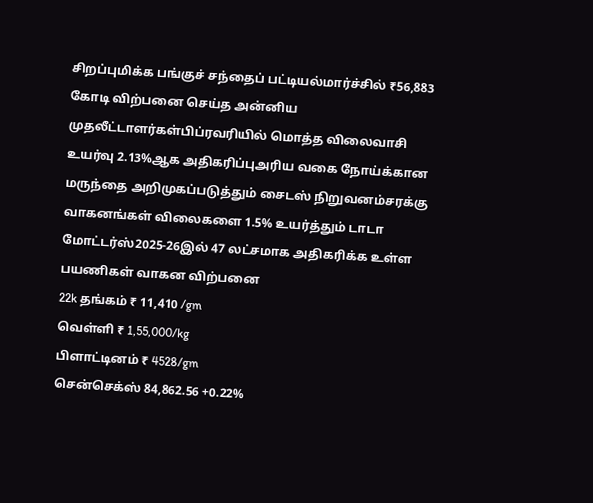சிறப்புமிக்க பங்குச் சந்தைப் பட்டியல்மார்ச்சில் ₹56,883 கோடி விற்பனை செய்த அன்னிய முதலீட்டாளர்கள்பிப்ரவரியில் மொத்த விலைவாசி உயர்வு 2.13%ஆக அதிகரிப்புஅரிய வகை நோய்க்கான மருந்தை அறிமுகப்படுத்தும் சைடஸ் நிறுவனம்சரக்கு வாகனங்கள் விலைகளை 1.5% உயர்த்தும் டாடா மோட்டர்ஸ்2025-26இல் 47 லட்சமாக அதிகரிக்க உள்ள பயணிகள் வாகன விற்பனை
22k தங்கம் ₹ 11,410 /gm
வெள்ளி ₹ 1,55,000/kg
பிளாட்டினம் ₹ 4528/gm
சென்செக்ஸ் 84,862.56 +0.22%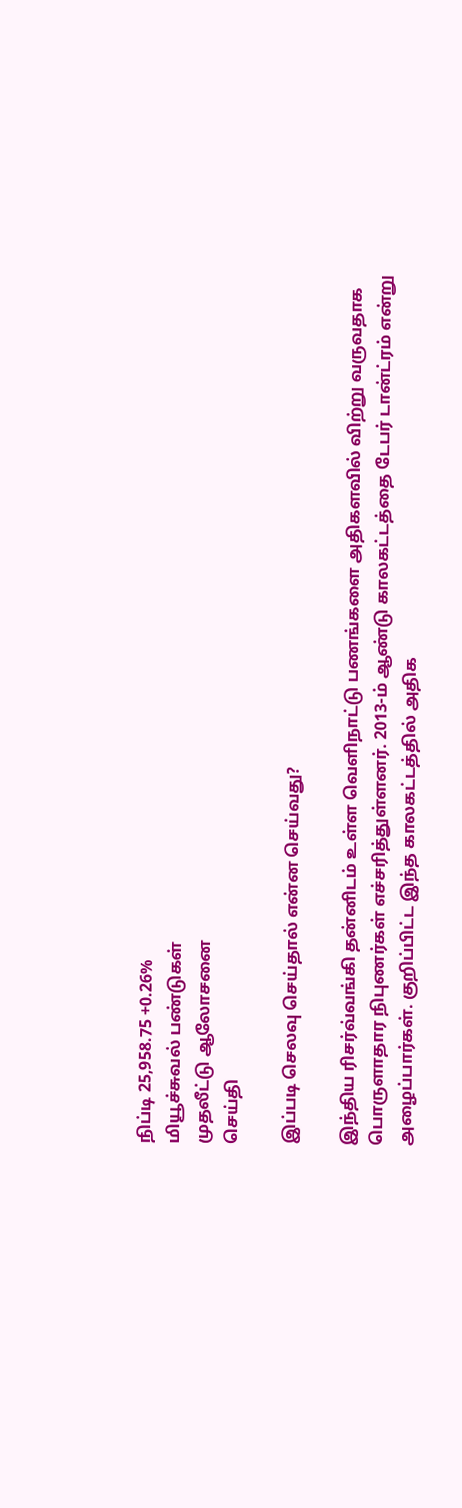நிப்டி 25,958.75 +0.26%
மியூச்சுவல் பண்டுகள்
முதலீட்டு ஆலோசனை
செய்தி

இப்படி செலவு செய்தால் என்ன செய்வது?

இந்திய ரிசர்வ்வங்கி தன்னிடம் உள்ள வெளிநாட்டு பணங்களை அதிகளவில் விற்று வருவதாக பொருளாதார நிபுணர்கள் எச்சரித்துள்ளனர். 2013-ம் ஆண்டு காலகட்டத்தை டேபர் டான்ட்ரம் என்று அழைப்பார்கள். குறிப்பிட்ட இந்த காலகட்டத்தில் அதிக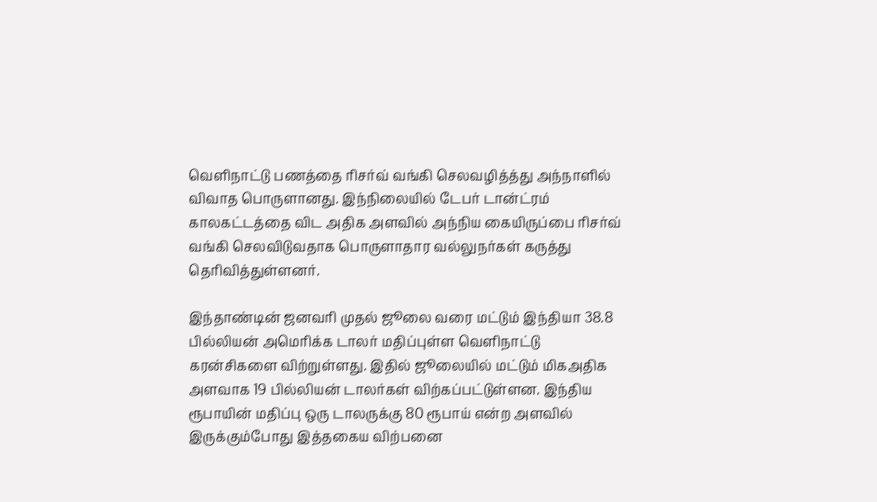வெளிநாட்டு பணத்தை ரிசர்வ் வங்கி செலவழித்த்து அந்நாளில் விவாத பொருளானது. இந்நிலையில் டேபர் டான்ட்ரம் காலகட்டத்தை விட அதிக அளவில் அந்நிய கையிருப்பை ரிசர்வ் வங்கி செலவிடுவதாக பொருளாதார வல்லுநர்கள் கருத்து தெரிவித்துள்ளனர்.

இந்தாண்டின் ஜனவரி முதல் ஜூலை வரை மட்டும் இந்தியா 38.8 பில்லியன் அமெரிக்க டாலர் மதிப்புள்ள வெளிநாட்டு கரன்சிகளை விற்றுள்ளது. இதில் ஜூலையில் மட்டும் மிகஅதிக அளவாக 19 பில்லியன் டாலர்கள் விற்கப்பட்டுள்ளன. இந்திய ரூபாயின் மதிப்பு ஒரு டாலருக்கு 80 ரூபாய் என்ற அளவில் இருக்கும்போது இத்தகைய விற்பனை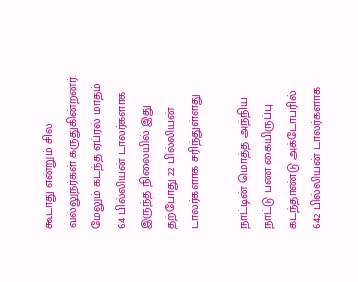கூடாது என்றும் சில வல்லுநர்கள் கருதுகின்றனர். மேலும் கடந்த ஏப்ரல் மாதம் 64 பில்லியன் டாலர்களாக இருந்த நிலையில் இது தற்போது 22 பில்லியன் டாலர்களாக சரிந்துள்ளது

நாட்டின் மொத்த அந்நிய நாட்டு பண கையிருப்பு கடந்தாண்டு அக்டோபரில் 642 பில்லியன் டாலர்களாக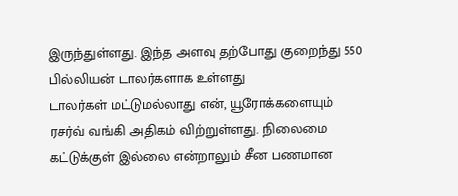இருந்துள்ளது. இந்த அளவு தற்போது குறைந்து 550 பில்லியன் டாலர்களாக உள்ளது
டாலர்கள் மட்டுமல்லாது என், யூரோக்களையும் ரசர்வ் வங்கி அதிகம் விற்றுள்ளது. நிலைமை கட்டுக்குள் இல்லை என்றாலும் சீன பணமான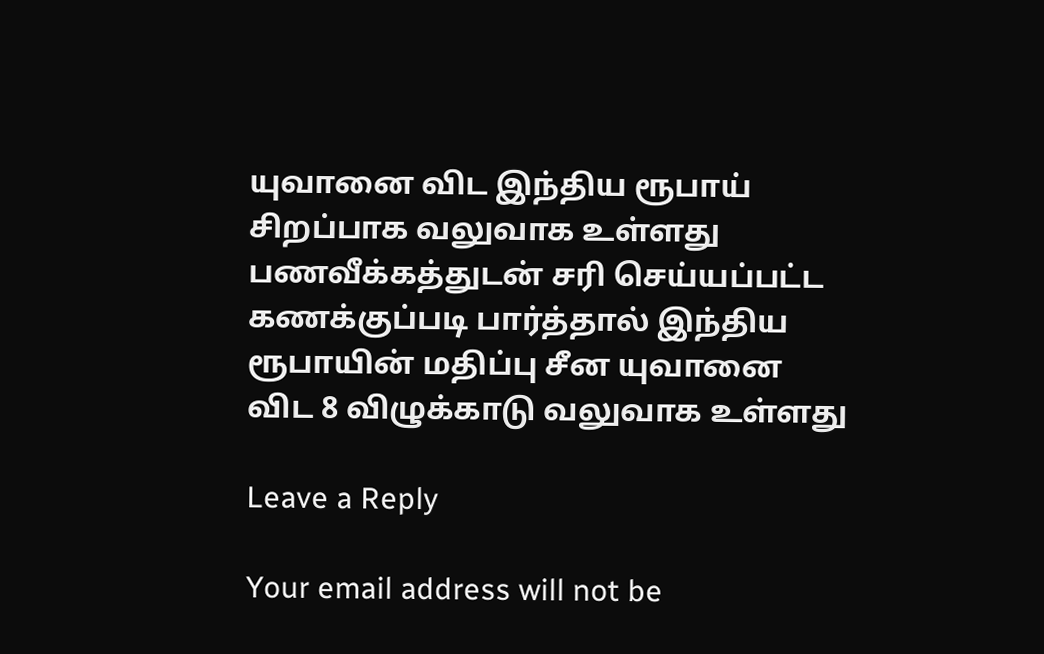யுவானை விட இந்திய ரூபாய் சிறப்பாக வலுவாக உள்ளது
பணவீக்கத்துடன் சரி செய்யப்பட்ட கணக்குப்படி பார்த்தால் இந்திய ரூபாயின் மதிப்பு சீன யுவானை விட 8 விழுக்காடு வலுவாக உள்ளது

Leave a Reply

Your email address will not be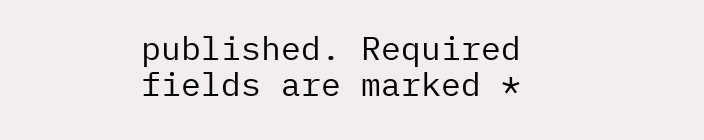published. Required fields are marked *